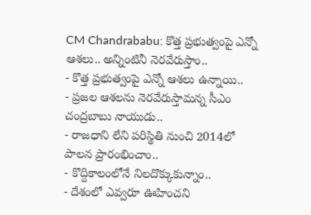CM Chandrababu: కొత్త ప్రభుత్వంపై ఎన్నో ఆశలు.. అన్నింటినీ నెరవేరుస్తాం..
- కొత్త ప్రభుత్వంపై ఎన్నో ఆశలు ఉన్నాయి..
- ప్రజల ఆశలను నెరవేరుస్తామన్న సీఎం చంద్రబాబు నాయుడు..
- రాజధాని లేని పరిస్థితి నుంచి 2014లో పాలన ప్రారంభించాం..
- కొద్దికాలంలోనే నిలదొక్కుకున్నాం..
- దేశంలో ఎవ్వరూ ఊహించని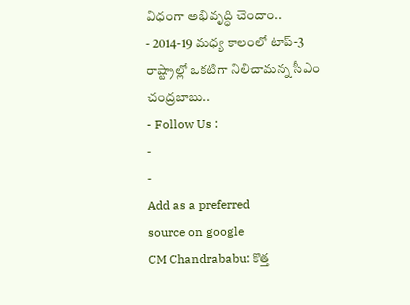విధంగా అభివృద్ధి చెందాం..
- 2014-19 మధ్య కాలంలో టాప్-3 రాష్ట్రాల్లో ఒకటిగా నిలిచామన్న సీఎం చంద్రబాబు..
- Follow Us :
-
-
Add as a preferred
source on google
CM Chandrababu: కొత్త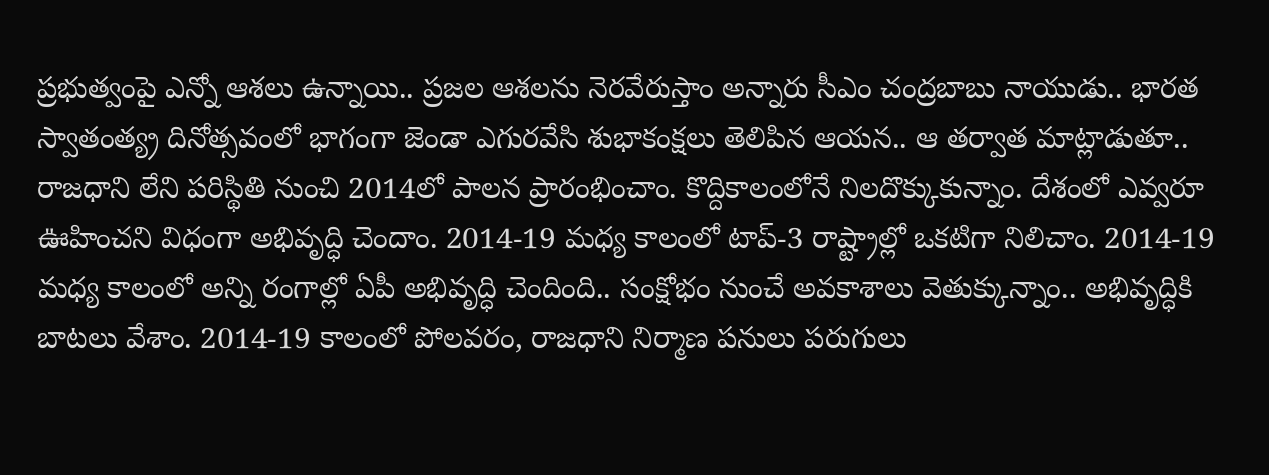ప్రభుత్వంపై ఎన్నో ఆశలు ఉన్నాయి.. ప్రజల ఆశలను నెరవేరుస్తాం అన్నారు సీఎం చంద్రబాబు నాయుడు.. భారత స్వాతంత్య్ర దినోత్సవంలో భాగంగా జెండా ఎగురవేసి శుభాకంక్షలు తెలిపిన ఆయన.. ఆ తర్వాత మాట్లాడుతూ.. రాజధాని లేని పరిస్థితి నుంచి 2014లో పాలన ప్రారంభించాం. కొద్దికాలంలోనే నిలదొక్కుకున్నాం. దేశంలో ఎవ్వరూ ఊహించని విధంగా అభివృద్ధి చెందాం. 2014-19 మధ్య కాలంలో టాప్-3 రాష్ట్రాల్లో ఒకటిగా నిలిచాం. 2014-19 మధ్య కాలంలో అన్ని రంగాల్లో ఏపీ అభివృద్ధి చెందింది.. సంక్షోభం నుంచే అవకాశాలు వెతుక్కున్నాం.. అభివృద్ధికి బాటలు వేశాం. 2014-19 కాలంలో పోలవరం, రాజధాని నిర్మాణ పనులు పరుగులు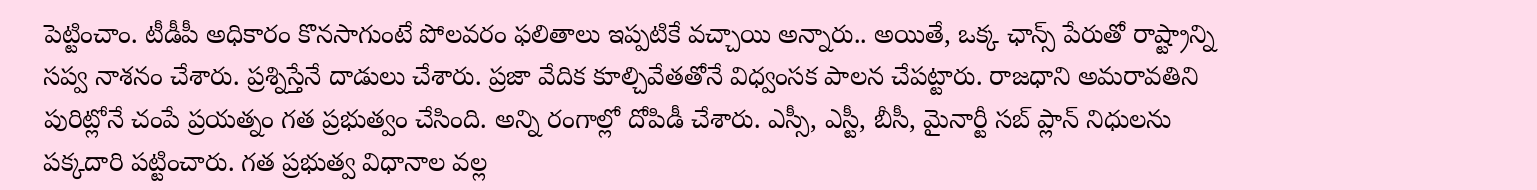పెట్టించాం. టీడీపీ అధికారం కొనసాగుంటే పోలవరం ఫలితాలు ఇప్పటికే వచ్చాయి అన్నారు.. అయితే, ఒక్క ఛాన్స్ పేరుతో రాష్ట్రాన్ని సప్వ నాశనం చేశారు. ప్రశ్నిస్తేనే దాడులు చేశారు. ప్రజా వేదిక కూల్చివేతతోనే విధ్వంసక పాలన చేపట్టారు. రాజధాని అమరావతిని పురిట్లోనే చంపే ప్రయత్నం గత ప్రభుత్వం చేసింది. అన్ని రంగాల్లో దోపిడీ చేశారు. ఎస్సీ, ఎస్టీ, బీసీ, మైనార్టీ సబ్ ప్లాన్ నిధులను పక్కదారి పట్టించారు. గత ప్రభుత్వ విధానాల వల్ల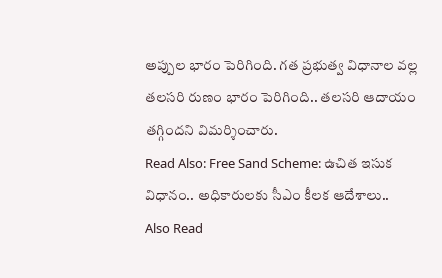అప్పుల భారం పెరిగింది. గత ప్రభుత్వ విధానాల వల్ల తలసరి రుణం భారం పెరిగింది.. తలసరి ఆదాయం తగ్గిందని విమర్శించారు.
Read Also: Free Sand Scheme: ఉచిత ఇసుక విధానం.. అధికారులకు సీఎం కీలక ఆదేశాలు..
Also Read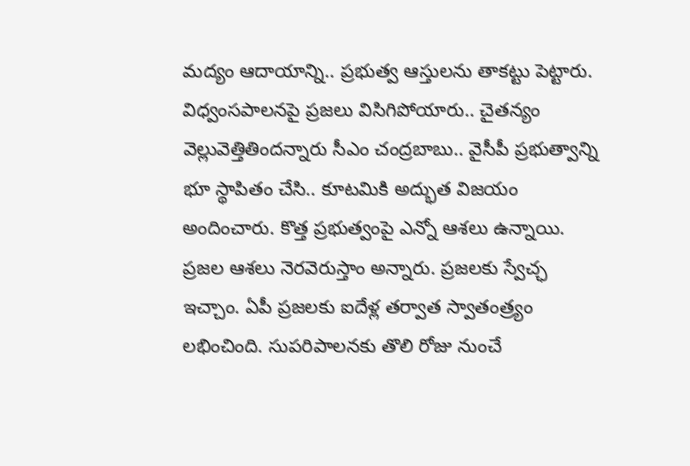మద్యం ఆదాయాన్ని.. ప్రభుత్వ ఆస్తులను తాకట్టు పెట్టారు. విధ్వంసపాలనపై ప్రజలు విసిగిపోయారు.. చైతన్యం వెల్లువెత్తితిందన్నారు సీఎం చంద్రబాబు.. వైసీపీ ప్రభుత్వాన్ని భూ స్థాపితం చేసి.. కూటమికి అద్భుత విజయం అందించారు. కొత్త ప్రభుత్వంపై ఎన్నో ఆశలు ఉన్నాయి. ప్రజల ఆశలు నెరవెరుస్తాం అన్నారు. ప్రజలకు స్వేచ్ఛ ఇచ్చాం. ఏపీ ప్రజలకు ఐదేళ్ల తర్వాత స్వాతంత్ర్యం లభించింది. సుపరిపాలనకు తొలి రోజు నుంచే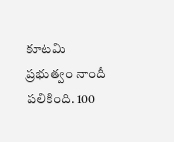కూటమి ప్రభుత్వం నాందీ పలికింది. 100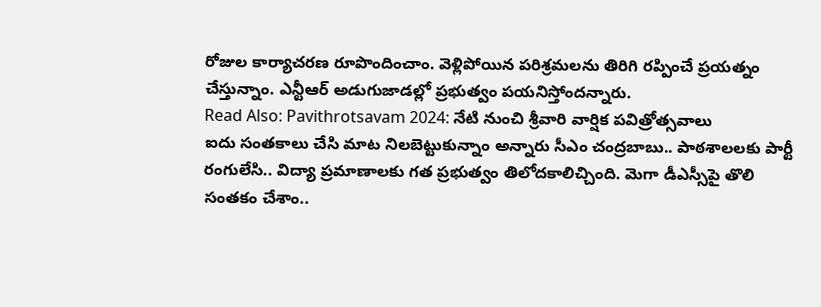రోజుల కార్యాచరణ రూపొందించాం. వెళ్లిపోయిన పరిశ్రమలను తిరిగి రప్పించే ప్రయత్నం చేస్తున్నాం. ఎన్టీఆర్ అడుగుజాడల్లో ప్రభుత్వం పయనిస్తోందన్నారు.
Read Also: Pavithrotsavam 2024: నేటి నుంచి శ్రీవారి వార్షిక పవిత్రోత్సవాలు
ఐదు సంతకాలు చేసి మాట నిలబెట్టుకున్నాం అన్నారు సీఎం చంద్రబాబు.. పాఠశాలలకు పార్టీ రంగులేసి.. విద్యా ప్రమాణాలకు గత ప్రభుత్వం తిలోదకాలిచ్చింది. మెగా డీఎస్సీపై తొలి సంతకం చేశాం..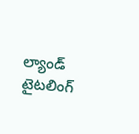ల్యాండ్ టైటలింగ్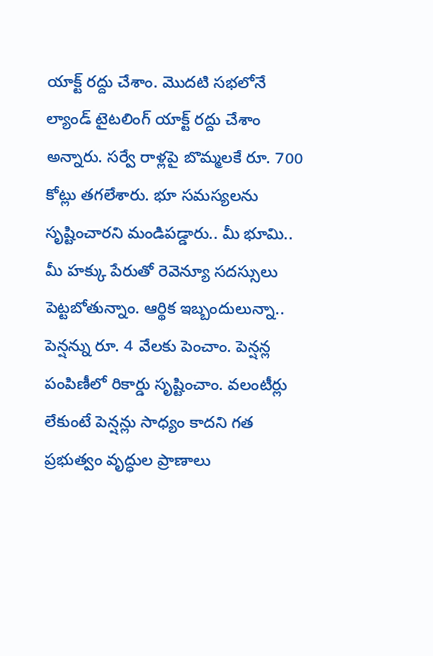యాక్ట్ రద్దు చేశాం. మొదటి సభలోనే ల్యాండ్ టైటలింగ్ యాక్ట్ రద్దు చేశాం అన్నారు. సర్వే రాళ్లపై బొమ్మలకే రూ. 700 కోట్లు తగలేశారు. భూ సమస్యలను సృష్టించారని మండిపడ్డారు.. మీ భూమి.. మీ హక్కు పేరుతో రెవెన్యూ సదస్సులు పెట్టబోతున్నాం. ఆర్థిక ఇబ్బందులున్నా.. పెన్షన్ను రూ. 4 వేలకు పెంచాం. పెన్షన్ల పంపిణీలో రికార్డు సృష్టించాం. వలంటీర్లు లేకుంటే పెన్షన్లు సాధ్యం కాదని గత ప్రభుత్వం వృద్ధుల ప్రాణాలు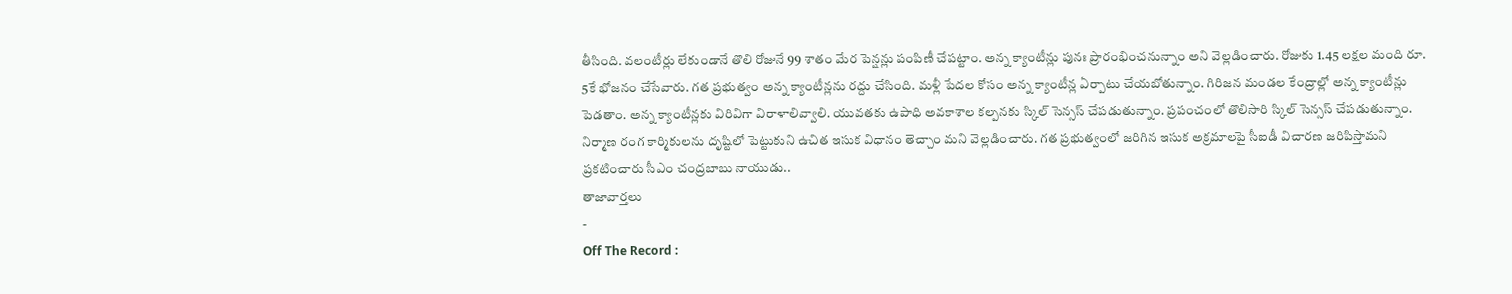తీసింది. వలంటీర్లు లేకుండానే తొలి రోజునే 99 శాతం మేర పెన్షన్లు పంపిణీ చేపట్టాం. అన్న క్యాంటీన్లు పునః ప్రారంభించనున్నాం అని వెల్లడించారు. రోజుకు 1.45 లక్షల మంది రూ. 5కే భోజనం చేసేవారు. గత ప్రభుత్వం అన్న క్యాంటీన్లను రద్దు చేసింది. మళ్లీ పేదల కోసం అన్న క్యాంటీన్ల ఏర్పాటు చేయబోతున్నాం. గిరిజన మండల కేంద్రాల్లో అన్న క్యాంటీన్లు పెడతాం. అన్న క్యాంటీన్లకు విరివిగా విరాళాలివ్వాలి. యువతకు ఉపాధి అవకాశాల కల్పనకు స్కిల్ సెన్సస్ చేపడుతున్నాం. ప్రపంచంలో తొలిసారి స్కిల్ సెన్సస్ చేపడుతున్నాం. నిర్మాణ రంగ కార్మికులను దృష్టిలో పెట్టుకుని ఉచిత ఇసుక విధానం తెచ్చాం మని వెల్లడించారు. గత ప్రభుత్వంలో జరిగిన ఇసుక అక్రమాలపై సీఐడీ విచారణ జరిపిస్తామని ప్రకటించారు సీఎం చంద్రబాబు నాయుడు..
తాజావార్తలు
-
Off The Record :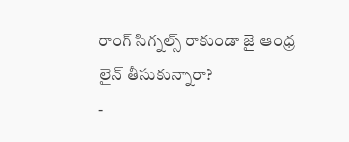రాంగ్ సిగ్నల్స్ రాకుండా జై ఆంధ్ర లైన్ తీసుకున్నారా?
-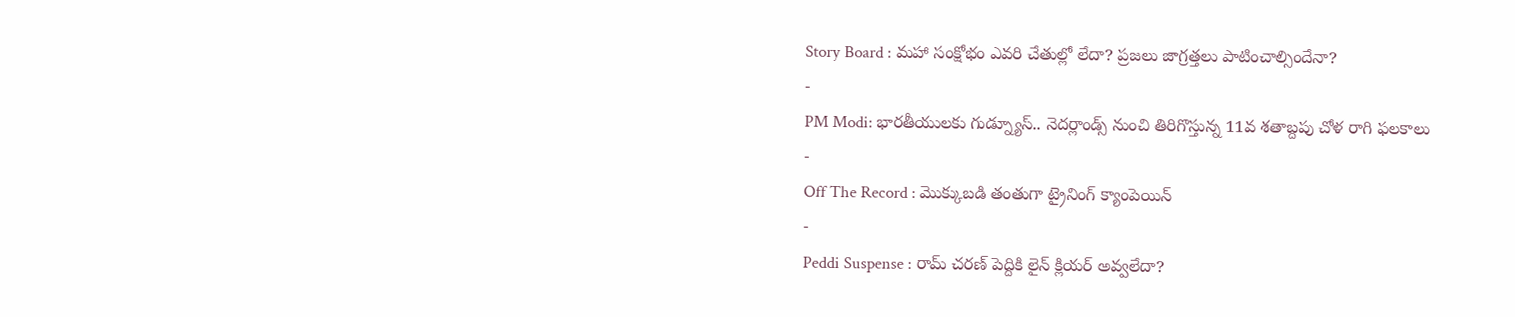Story Board : మహా సంక్షోభం ఎవరి చేతుల్లో లేదా? ప్రజలు జాగ్రత్తలు పాటించాల్సిందేనా?
-
PM Modi: భారతీయులకు గుడ్న్యూస్.. నెదర్లాండ్స్ నుంచి తిరిగొస్తున్న 11వ శతాబ్దపు చోళ రాగి ఫలకాలు
-
Off The Record : మొక్కుబడి తంతుగా ట్రైనింగ్ క్యాంపెయిన్
-
Peddi Suspense : రామ్ చరణ్ పెద్దికి లైన్ క్లియర్ అవ్వలేదా?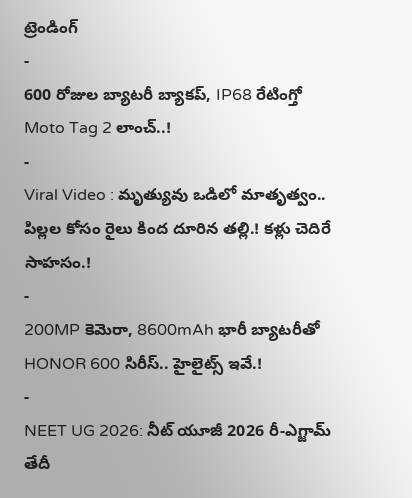ట్రెండింగ్
-
600 రోజుల బ్యాటరీ బ్యాకప్, IP68 రేటింగ్తో Moto Tag 2 లాంచ్..!
-
Viral Video : మృత్యువు ఒడిలో మాతృత్వం.. పిల్లల కోసం రైలు కింద దూరిన తల్లి.! కళ్లు చెదిరే సాహసం.!
-
200MP కెమెరా, 8600mAh భారీ బ్యాటరీతో HONOR 600 సిరీస్.. హైలైట్స్ ఇవే.!
-
NEET UG 2026: నీట్ యూజీ 2026 రీ-ఎగ్జామ్ తేదీ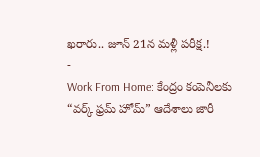ఖరారు.. జూన్ 21న మళ్లీ పరీక్ష.!
-
Work From Home: కేంద్రం కంపెనీలకు “వర్క్ ఫ్రమ్ హోమ్” ఆదేశాలు జారీ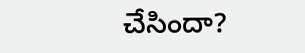చేసిందా?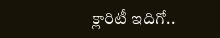క్లారిటీ ఇదిగో..